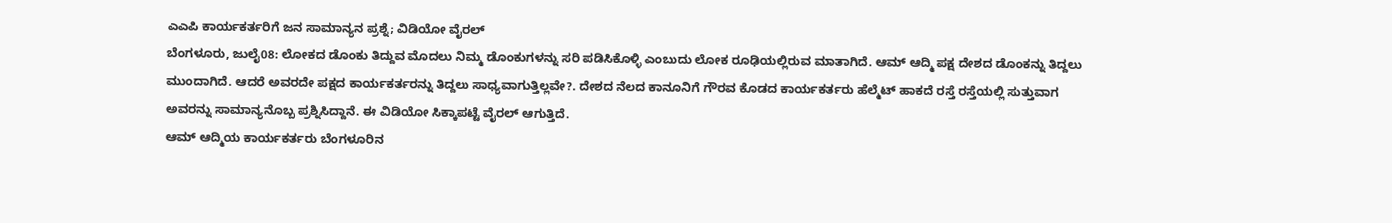ಎಎಪಿ ಕಾರ್ಯಕರ್ತರಿಗೆ ಜನ ಸಾಮಾನ್ಯನ ಪ್ರಶ್ನೆ; ವಿಡಿಯೋ ವೈರಲ್
ಬೆಂಗಳೂರು, ಜುಲೈ08: ಲೋಕದ ಡೊಂಕು ತಿದ್ದುವ ಮೊದಲು ನಿಮ್ಮ ಡೊಂಕುಗಳನ್ನು ಸರಿ ಪಡಿಸಿಕೊಳ್ಳಿ ಎಂಬುದು ಲೋಕ ರೂಢಿಯಲ್ಲಿರುವ ಮಾತಾಗಿದೆ. ಆಮ್ ಆದ್ಮಿ ಪಕ್ಷ ದೇಶದ ಡೊಂಕನ್ನು ತಿದ್ದಲು ಮುಂದಾಗಿದೆ. ಆದರೆ ಅವರದೇ ಪಕ್ಷದ ಕಾರ್ಯಕರ್ತರನ್ನು ತಿದ್ದಲು ಸಾಧ್ಯವಾಗುತ್ತಿಲ್ಲವೇ?. ದೇಶದ ನೆಲದ ಕಾನೂನಿಗೆ ಗೌರವ ಕೊಡದ ಕಾರ್ಯಕರ್ತರು ಹೆಲ್ಮೆಟ್ ಹಾಕದೆ ರಸ್ತೆ ರಸ್ತೆಯಲ್ಲಿ ಸುತ್ತುವಾಗ ಅವರನ್ನು ಸಾಮಾನ್ಯನೊಬ್ಬ ಪ್ರಶ್ನಿಸಿದ್ದಾನೆ. ಈ ವಿಡಿಯೋ ಸಿಕ್ಕಾಪಟ್ಟೆ ವೈರಲ್ ಆಗುತ್ತಿದೆ.
ಆಮ್ ಆದ್ಮಿಯ ಕಾರ್ಯಕರ್ತರು ಬೆಂಗಳೂರಿನ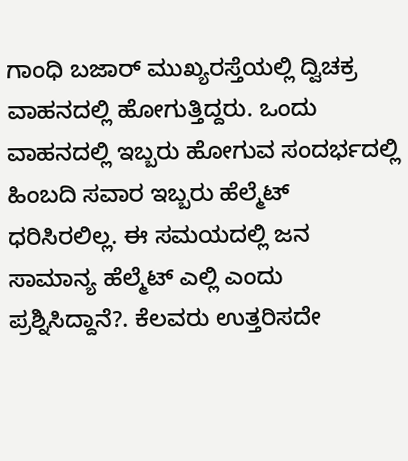ಗಾಂಧಿ ಬಜಾರ್ ಮುಖ್ಯರಸ್ತೆಯಲ್ಲಿ ದ್ವಿಚಕ್ರ ವಾಹನದಲ್ಲಿ ಹೋಗುತ್ತಿದ್ದರು. ಒಂದು ವಾಹನದಲ್ಲಿ ಇಬ್ಬರು ಹೋಗುವ ಸಂದರ್ಭದಲ್ಲಿ ಹಿಂಬದಿ ಸವಾರ ಇಬ್ಬರು ಹೆಲ್ಮೆಟ್ ಧರಿಸಿರಲಿಲ್ಲ. ಈ ಸಮಯದಲ್ಲಿ ಜನ ಸಾಮಾನ್ಯ ಹೆಲ್ಮೆಟ್ ಎಲ್ಲಿ ಎಂದು ಪ್ರಶ್ನಿಸಿದ್ದಾನೆ?. ಕೆಲವರು ಉತ್ತರಿಸದೇ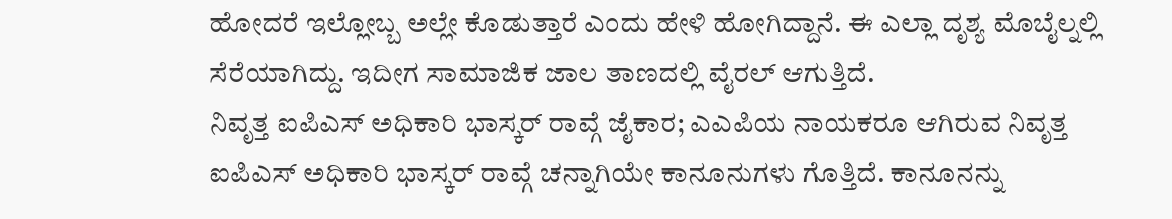ಹೋದರೆ ಇಲ್ಲೋಬ್ಬ ಅಲ್ಲೇ ಕೊಡುತ್ತಾರೆ ಎಂದು ಹೇಳಿ ಹೋಗಿದ್ದಾನೆ. ಈ ಎಲ್ಲಾ ದೃಶ್ಯ ಮೊಬೈಲ್ನಲ್ಲಿ ಸೆರೆಯಾಗಿದ್ದು. ಇದೀಗ ಸಾಮಾಜಿಕ ಜಾಲ ತಾಣದಲ್ಲಿ ವೈರಲ್ ಆಗುತ್ತಿದೆ.
ನಿವೃತ್ತ ಐಪಿಎಸ್ ಅಧಿಕಾರಿ ಭಾಸ್ಕರ್ ರಾವ್ಗೆ ಜೈಕಾರ; ಎಎಪಿಯ ನಾಯಕರೂ ಆಗಿರುವ ನಿವೃತ್ತ ಐಪಿಎಸ್ ಅಧಿಕಾರಿ ಭಾಸ್ಕರ್ ರಾವ್ಗೆ ಚನ್ನಾಗಿಯೇ ಕಾನೂನುಗಳು ಗೊತ್ತಿದೆ. ಕಾನೂನನ್ನು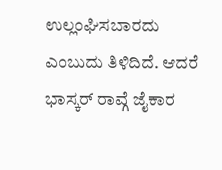ಉಲ್ಲಂಘಿಸಬಾರದು ಎಂಬುದು ತಿಳಿದಿದೆ. ಆದರೆ ಭಾಸ್ಕರ್ ರಾವ್ಗೆ ಜೈಕಾರ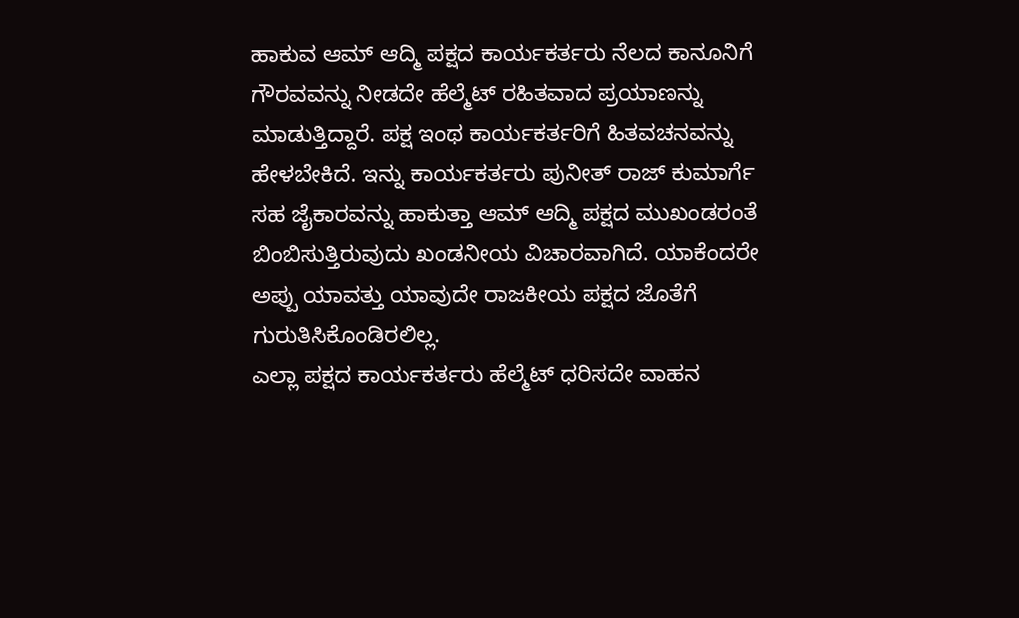ಹಾಕುವ ಆಮ್ ಆದ್ಮಿ ಪಕ್ಷದ ಕಾರ್ಯಕರ್ತರು ನೆಲದ ಕಾನೂನಿಗೆ ಗೌರವವನ್ನು ನೀಡದೇ ಹೆಲ್ಮೆಟ್ ರಹಿತವಾದ ಪ್ರಯಾಣನ್ನು ಮಾಡುತ್ತಿದ್ದಾರೆ. ಪಕ್ಷ ಇಂಥ ಕಾರ್ಯಕರ್ತರಿಗೆ ಹಿತವಚನವನ್ನು ಹೇಳಬೇಕಿದೆ. ಇನ್ನು ಕಾರ್ಯಕರ್ತರು ಪುನೀತ್ ರಾಜ್ ಕುಮಾರ್ಗೆ ಸಹ ಜೈಕಾರವನ್ನು ಹಾಕುತ್ತಾ ಆಮ್ ಆದ್ಮಿ ಪಕ್ಷದ ಮುಖಂಡರಂತೆ ಬಿಂಬಿಸುತ್ತಿರುವುದು ಖಂಡನೀಯ ವಿಚಾರವಾಗಿದೆ. ಯಾಕೆಂದರೇ ಅಪ್ಪು ಯಾವತ್ತು ಯಾವುದೇ ರಾಜಕೀಯ ಪಕ್ಷದ ಜೊತೆಗೆ ಗುರುತಿಸಿಕೊಂಡಿರಲಿಲ್ಲ.
ಎಲ್ಲಾ ಪಕ್ಷದ ಕಾರ್ಯಕರ್ತರು ಹೆಲ್ಮೆಟ್ ಧರಿಸದೇ ವಾಹನ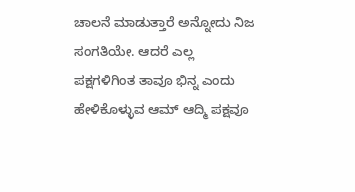ಚಾಲನೆ ಮಾಡುತ್ತಾರೆ ಅನ್ನೋದು ನಿಜ ಸಂಗತಿಯೇ. ಆದರೆ ಎಲ್ಲ ಪಕ್ಷಗಳಿಗಿಂತ ತಾವೂ ಭಿನ್ನ ಎಂದು ಹೇಳಿಕೊಳ್ಳುವ ಆಮ್ ಆದ್ಮಿ ಪಕ್ಷವೂ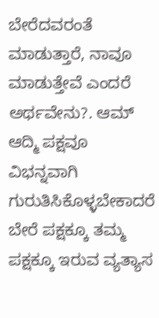ಬೇರೆದವರಂತೆ ಮಾಡುತ್ತಾರೆ, ನಾವೂ ಮಾಡುತ್ತೇವೆ ಎಂದರೆ ಅರ್ಥವೇನು?. ಆಮ್ ಆದ್ಮಿ ಪಕ್ಷವೂ ವಿಭನ್ನವಾಗಿ ಗುರುತಿಸಿಕೊಳ್ಳಬೇಕಾದರೆ ಬೇರೆ ಪಕ್ಷಕ್ಕೂ ತಮ್ಮ ಪಕ್ಷಕ್ಕೂ ಇರುವ ವ್ಯತ್ಯಾಸ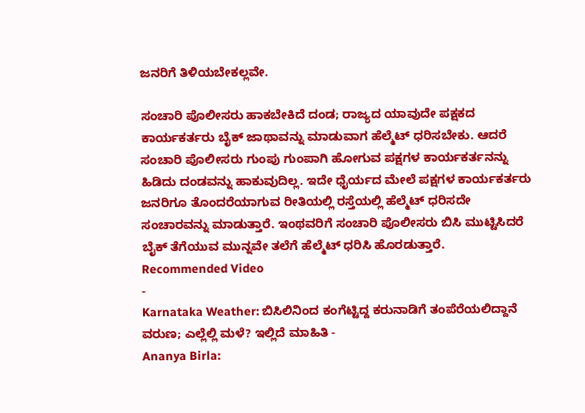ಜನರಿಗೆ ತಿಳಿಯಬೇಕಲ್ಲವೇ.

ಸಂಚಾರಿ ಪೊಲೀಸರು ಹಾಕಬೇಕಿದೆ ದಂಡ; ರಾಜ್ಯದ ಯಾವುದೇ ಪಕ್ಷಕದ ಕಾರ್ಯಕರ್ತರು ಬೈಕ್ ಜಾಥಾವನ್ನು ಮಾಡುವಾಗ ಹೆಲ್ಮೆಟ್ ಧರಿಸಬೇಕು. ಆದರೆ ಸಂಚಾರಿ ಪೊಲೀಸರು ಗುಂಪು ಗುಂಪಾಗಿ ಹೋಗುವ ಪಕ್ಷಗಳ ಕಾರ್ಯಕರ್ತನನ್ನು ಹಿಡಿದು ದಂಡವನ್ನು ಹಾಕುವುದಿಲ್ಲ. ಇದೇ ಧೈರ್ಯದ ಮೇಲೆ ಪಕ್ಷಗಳ ಕಾರ್ಯಕರ್ತರು ಜನರಿಗೂ ತೊಂದರೆಯಾಗುವ ರೀತಿಯಲ್ಲಿ ರಸ್ತೆಯಲ್ಲಿ ಹೆಲ್ಮೆಟ್ ಧರಿಸದೇ ಸಂಚಾರವನ್ನು ಮಾಡುತ್ತಾರೆ. ಇಂಥವರಿಗೆ ಸಂಚಾರಿ ಪೊಲೀಸರು ಬಿಸಿ ಮುಟ್ಟಿಸಿದರೆ ಬೈಕ್ ತೆಗೆಯುವ ಮುನ್ನವೇ ತಲೆಗೆ ಹೆಲ್ಮೆಟ್ ಧರಿಸಿ ಹೊರಡುತ್ತಾರೆ.
Recommended Video
-
Karnataka Weather: ಬಿಸಿಲಿನಿಂದ ಕಂಗೆಟ್ಟಿದ್ದ ಕರುನಾಡಿಗೆ ತಂಪೆರೆಯಲಿದ್ದಾನೆ ವರುಣ; ಎಲ್ಲೆಲ್ಲಿ ಮಳೆ? ಇಲ್ಲಿದೆ ಮಾಹಿತಿ -
Ananya Birla: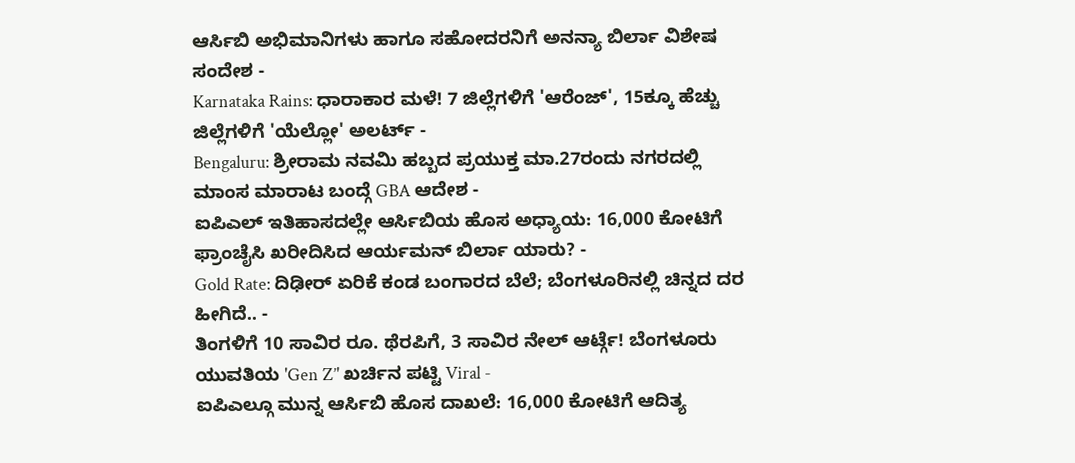ಆರ್ಸಿಬಿ ಅಭಿಮಾನಿಗಳು ಹಾಗೂ ಸಹೋದರನಿಗೆ ಅನನ್ಯಾ ಬಿರ್ಲಾ ವಿಶೇಷ ಸಂದೇಶ -
Karnataka Rains: ಧಾರಾಕಾರ ಮಳೆ! 7 ಜಿಲ್ಲೆಗಳಿಗೆ 'ಆರೆಂಜ್', 15ಕ್ಕೂ ಹೆಚ್ಚು ಜಿಲ್ಲೆಗಳಿಗೆ 'ಯೆಲ್ಲೋ' ಅಲರ್ಟ್ -
Bengaluru: ಶ್ರೀರಾಮ ನವಮಿ ಹಬ್ಬದ ಪ್ರಯುಕ್ತ ಮಾ.27ರಂದು ನಗರದಲ್ಲಿ ಮಾಂಸ ಮಾರಾಟ ಬಂದ್ಗೆ GBA ಆದೇಶ -
ಐಪಿಎಲ್ ಇತಿಹಾಸದಲ್ಲೇ ಆರ್ಸಿಬಿಯ ಹೊಸ ಅಧ್ಯಾಯ: 16,000 ಕೋಟಿಗೆ ಫ್ರಾಂಚೈಸಿ ಖರೀದಿಸಿದ ಆರ್ಯಮನ್ ಬಿರ್ಲಾ ಯಾರು? -
Gold Rate: ದಿಢೀರ್ ಏರಿಕೆ ಕಂಡ ಬಂಗಾರದ ಬೆಲೆ; ಬೆಂಗಳೂರಿನಲ್ಲಿ ಚಿನ್ನದ ದರ ಹೀಗಿದೆ.. -
ತಿಂಗಳಿಗೆ 10 ಸಾವಿರ ರೂ. ಥೆರಪಿಗೆ, 3 ಸಾವಿರ ನೇಲ್ ಆರ್ಟ್ಗೆ! ಬೆಂಗಳೂರು ಯುವತಿಯ 'Gen Z’' ಖರ್ಚಿನ ಪಟ್ಟಿ Viral -
ಐಪಿಎಲ್ಗೂ ಮುನ್ನ ಆರ್ಸಿಬಿ ಹೊಸ ದಾಖಲೆ: 16,000 ಕೋಟಿಗೆ ಆದಿತ್ಯ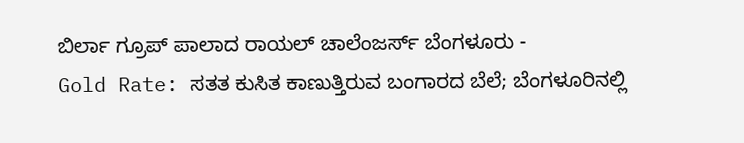ಬಿರ್ಲಾ ಗ್ರೂಪ್ ಪಾಲಾದ ರಾಯಲ್ ಚಾಲೆಂಜರ್ಸ್ ಬೆಂಗಳೂರು -
Gold Rate: ಸತತ ಕುಸಿತ ಕಾಣುತ್ತಿರುವ ಬಂಗಾರದ ಬೆಲೆ; ಬೆಂಗಳೂರಿನಲ್ಲಿ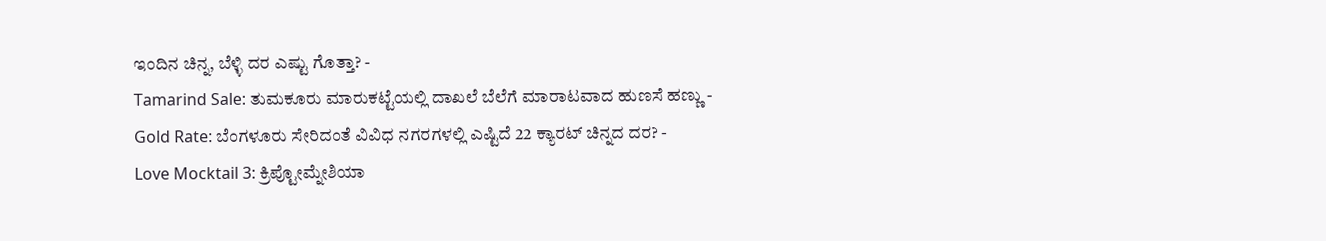ಇಂದಿನ ಚಿನ್ನ, ಬೆಳ್ಳಿ ದರ ಎಷ್ಟು ಗೊತ್ತಾ? -
Tamarind Sale: ತುಮಕೂರು ಮಾರುಕಟ್ಟೆಯಲ್ಲಿ ದಾಖಲೆ ಬೆಲೆಗೆ ಮಾರಾಟವಾದ ಹುಣಸೆ ಹಣ್ಣು -
Gold Rate: ಬೆಂಗಳೂರು ಸೇರಿದಂತೆ ವಿವಿಧ ನಗರಗಳಲ್ಲಿ ಎಷ್ಟಿದೆ 22 ಕ್ಯಾರಟ್ ಚಿನ್ನದ ದರ? -
Love Mocktail 3: ಕ್ರಿಪ್ಟೋಮ್ನೇಶಿಯಾ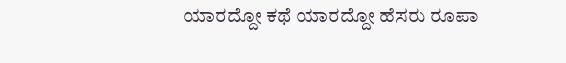ಯಾರದ್ದೋ ಕಥೆ ಯಾರದ್ದೋ ಹೆಸರು ರೂಪಾ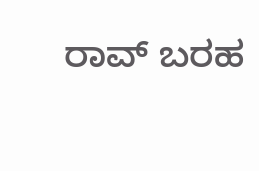ರಾವ್ ಬರಹ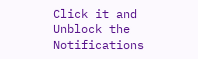Click it and Unblock the Notifications